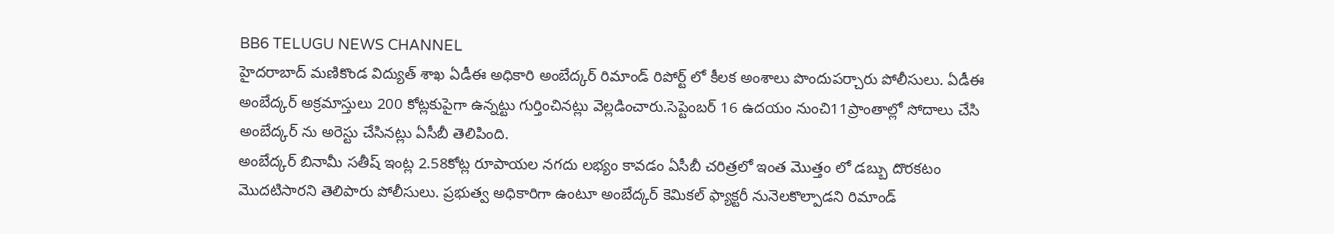BB6 TELUGU NEWS CHANNEL
హైదరాబాద్ మణికొండ విద్యుత్ శాఖ ఏడీఈ అధికారి అంబేద్కర్ రిమాండ్ రిపోర్ట్ లో కీలక అంశాలు పొందుపర్చారు పోలీసులు. ఏడీఈ అంబేద్కర్ అక్రమాస్తులు 200 కోట్లకుపైగా ఉన్నట్టు గుర్తించినట్లు వెల్లడించారు.సెప్టెంబర్ 16 ఉదయం నుంచి11ప్రాంతాల్లో సోదాలు చేసి అంబేద్కర్ ను అరెస్టు చేసినట్లు ఏసీబీ తెలిపింది.
అంబేద్కర్ బినామీ సతీష్ ఇంట్ల 2.58కోట్ల రూపాయల నగదు లభ్యం కావడం ఏసీబీ చరిత్రలో ఇంత మొత్తం లో డబ్బు దొరకటం మొదటిసారని తెలిపారు పోలీసులు. ప్రభుత్వ అధికారిగా ఉంటూ అంబేద్కర్ కెమికల్ ఫ్యాక్టరీ నునెలకొల్పాడని రిమాండ్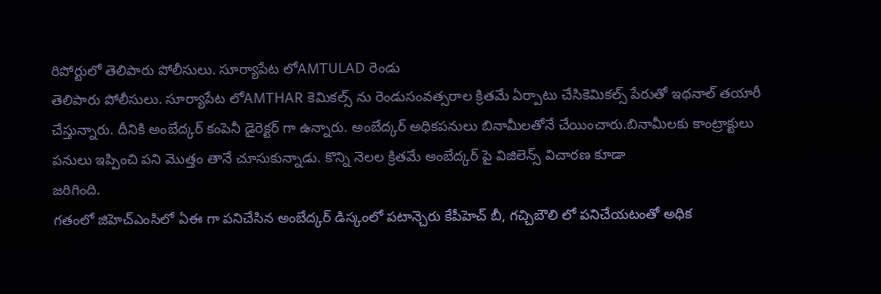రిపోర్టులో తెలిపారు పోలీసులు. సూర్యాపేట లోAMTULAD రెండు
తెలిపారు పోలీసులు. సూర్యాపేట లోAMTHAR కెమికల్స్ ను రెండుసంవత్సరాల క్రితమే ఏర్పాటు చేసికెమికల్స్ పేరుతో ఇథనాల్ తయారీ చేస్తున్నారు. దీనికి అంబేద్కర్ కంపెనీ డైరెక్టర్ గా ఉన్నారు. అంబేద్కర్ అధికపనులు బినామీలతోనే చేయించారు.బినామీలకు కాంట్రాక్టులు పనులు ఇప్పించి పని మొత్తం తానే చూసుకున్నాడు. కొన్ని నెలల క్రితమే అంబేద్కర్ పై విజిలెన్స్ విచారణ కూడా
జరిగింది.
గతంలో జిహెచ్ఎంసిలో ఏఈ గా పనిచేసిన అంబేద్కర్ డిస్కంలో పటాన్చెరు కేపీహెచ్ బీ, గచ్చిబౌలి లో పనిచేయటంతో అధిక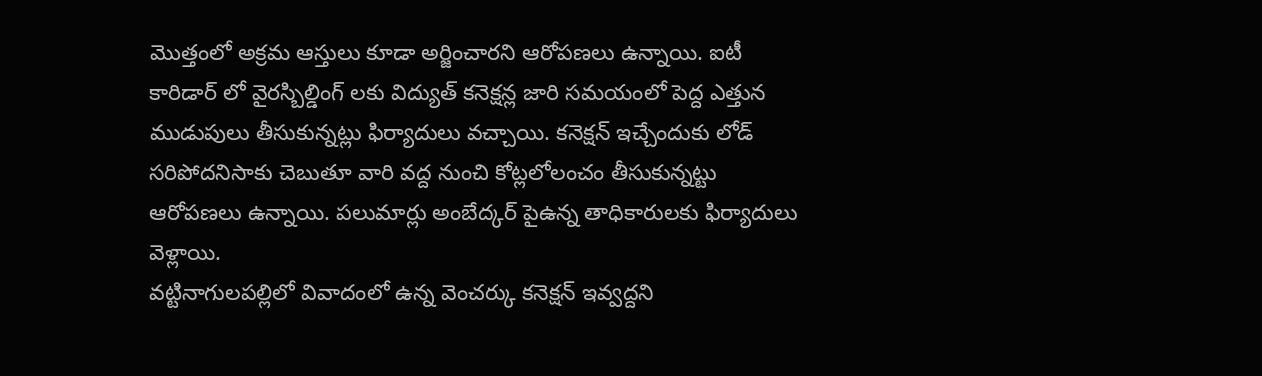మొత్తంలో అక్రమ ఆస్తులు కూడా అర్జించారని ఆరోపణలు ఉన్నాయి. ఐటీ కారిడార్ లో వైరస్బిల్డింగ్ లకు విద్యుత్ కనెక్షన్ల జారి సమయంలో పెద్ద ఎత్తున ముడుపులు తీసుకున్నట్లు ఫిర్యాదులు వచ్చాయి. కనెక్షన్ ఇచ్చేందుకు లోడ్ సరిపోదనిసాకు చెబుతూ వారి వద్ద నుంచి కోట్లలోలంచం తీసుకున్నట్టు ఆరోపణలు ఉన్నాయి. పలుమార్లు అంబేద్కర్ పైఉన్న తాధికారులకు ఫిర్యాదులు వెళ్లాయి.
వట్టినాగులపల్లిలో వివాదంలో ఉన్న వెంచర్కు కనెక్షన్ ఇవ్వద్దని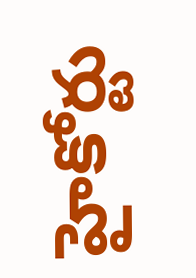హైకోర్టు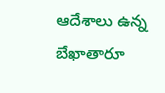ఆదేశాలు ఉన్న బేఖాతారూ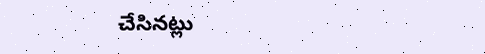చేసినట్లు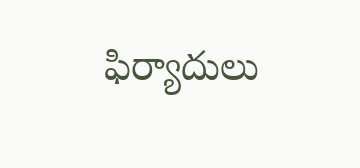ఫిర్యాదులు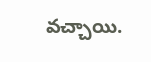వచ్చాయి.